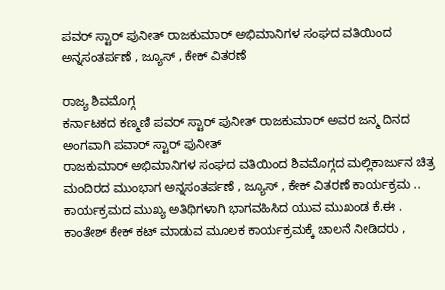ಪವರ್ ಸ್ಟಾರ್ ಪುನೀತ್ ರಾಜಕುಮಾರ್ ಅಭಿಮಾನಿಗಳ ಸಂಘದ ವತಿಯಿಂದ ಅನ್ನಸಂತರ್ಪಣೆ , ಜ್ಯೂಸ್ , ಕೇಕ್ ವಿತರಣೆ

ರಾಜ್ಯ ಶಿವಮೊಗ್ಗ
ಕರ್ನಾಟಕದ ಕಣ್ಮಣಿ ಪವರ್ ಸ್ಟಾರ್ ಪುನೀತ್ ರಾಜಕುಮಾರ್ ಅವರ ಜನ್ಮ ದಿನದ ಅಂಗವಾಗಿ ಪವಾರ್ ಸ್ಟಾರ್ ಪುನೀತ್
ರಾಜಕುಮಾರ್ ಅಭಿಮಾನಿಗಳ ಸಂಘದ ವತಿಯಿಂದ ಶಿವಮೊಗ್ಗದ ಮಲ್ಲಿಕಾರ್ಜುನ ಚಿತ್ರ ಮಂದಿರದ ಮುಂಭಾಗ ಅನ್ನಸಂತರ್ಪಣೆ , ಜ್ಯೂಸ್ , ಕೇಕ್ ವಿತರಣೆ ಕಾರ್ಯಕ್ರಮ ..
ಕಾರ್ಯಕ್ರಮದ ಮುಖ್ಯ ಅತಿಥಿಗಳಾಗಿ ಭಾಗವಹಿಸಿದ ಯುವ ಮುಖಂಡ ಕೆ.ಈ . ಕಾಂತೇಶ್ ಕೇಕ್ ಕಟ್ ಮಾಡುವ ಮೂಲಕ ಕಾರ್ಯಕ್ರಮಕ್ಕೆ ಚಾಲನೆ ನೀಡಿದರು ,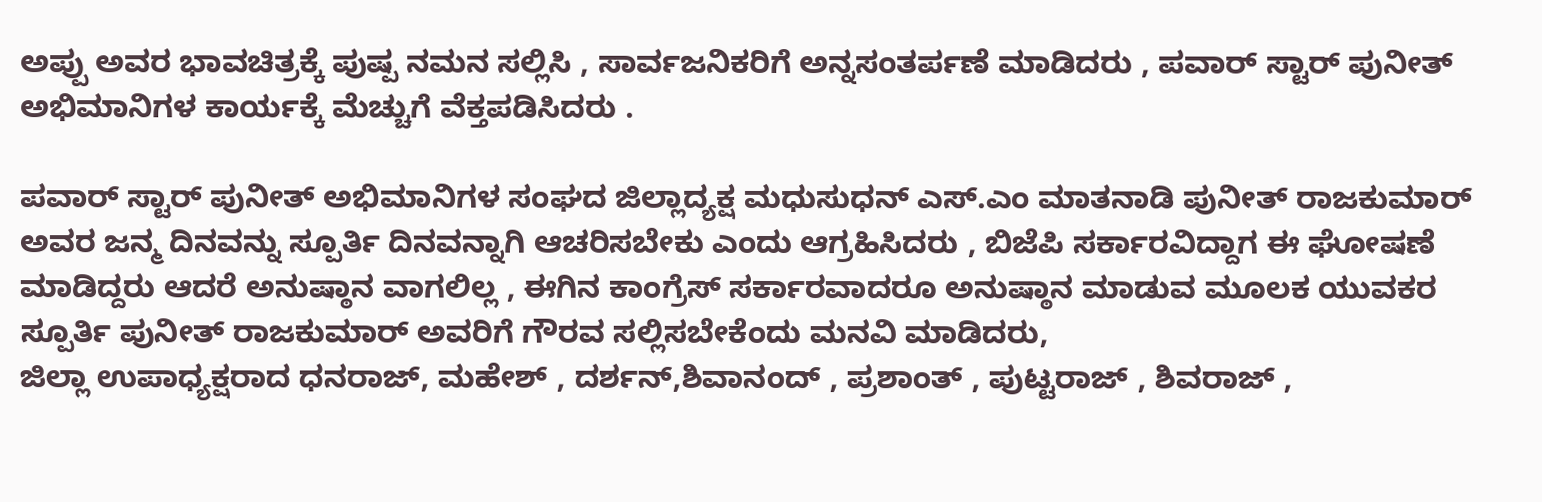ಅಪ್ಪು ಅವರ ಭಾವಚಿತ್ರಕ್ಕೆ ಪುಷ್ಪ ನಮನ ಸಲ್ಲಿಸಿ , ಸಾರ್ವಜನಿಕರಿಗೆ ಅನ್ನಸಂತರ್ಪಣೆ ಮಾಡಿದರು , ಪವಾರ್ ಸ್ಟಾರ್ ಪುನೀತ್ ಅಭಿಮಾನಿಗಳ ಕಾರ್ಯಕ್ಕೆ ಮೆಚ್ಚುಗೆ ವೆಕ್ತಪಡಿಸಿದರು .

ಪವಾರ್ ಸ್ಟಾರ್ ಪುನೀತ್ ಅಭಿಮಾನಿಗಳ ಸಂಘದ ಜಿಲ್ಲಾದ್ಯಕ್ಷ ಮಧುಸುಧನ್ ಎಸ್.ಎಂ ಮಾತನಾಡಿ ಪುನೀತ್ ರಾಜಕುಮಾರ್ ಅವರ ಜನ್ಮ ದಿನವನ್ನು ಸ್ಪೂರ್ತಿ ದಿನವನ್ನಾಗಿ ಆಚರಿಸಬೇಕು ಎಂದು ಆಗ್ರಹಿಸಿದರು , ಬಿಜೆಪಿ ಸರ್ಕಾರವಿದ್ದಾಗ ಈ ಘೋಷಣೆ ಮಾಡಿದ್ದರು ಆದರೆ ಅನುಷ್ಠಾನ ವಾಗಲಿಲ್ಲ , ಈಗಿನ ಕಾಂಗ್ರೆಸ್ ಸರ್ಕಾರವಾದರೂ ಅನುಷ್ಠಾನ ಮಾಡುವ ಮೂಲಕ ಯುವಕರ ಸ್ಪೂರ್ತಿ ಪುನೀತ್ ರಾಜಕುಮಾರ್ ಅವರಿಗೆ ಗೌರವ ಸಲ್ಲಿಸಬೇಕೆಂದು ಮನವಿ ಮಾಡಿದರು,
ಜಿಲ್ಲಾ ಉಪಾಧ್ಯಕ್ಷರಾದ ಧನರಾಜ್, ಮಹೇಶ್ , ದರ್ಶನ್,ಶಿವಾನಂದ್ , ಪ್ರಶಾಂತ್ , ಪುಟ್ಟರಾಜ್ , ಶಿವರಾಜ್ ,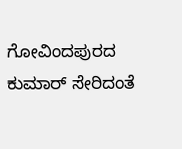ಗೋವಿಂದಪುರದ ಕುಮಾರ್ ಸೇರಿದಂತೆ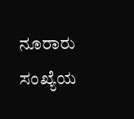ನೂರಾರು ಸಂಖ್ಯೆಯ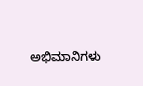ಅಭಿಮಾನಿಗಳು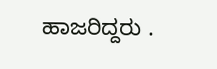ಹಾಜರಿದ್ದರು .